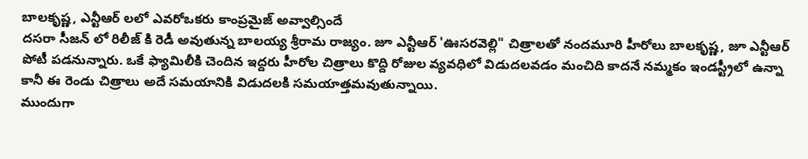బాలకృష్ణ, ఎన్టీఆర్ లలో ఎవరోఒకరు కాంప్రమైజ్ అవ్వాల్సిందే
దసరా సీజన్ లో రిలీజ్ కి రెడీ అవుతున్న బాలయ్య శ్రీరామ రాజ్యం. జూ ఎన్టీఆర్ 'ఊసరవెల్లి" చిత్రాలతో నందమూరి హీరోలు బాలకృష్ణ, జూ ఎన్టీఆర్ పోటీ పడనున్నారు. ఒకే ఫ్యామిలీకి చెందిన ఇద్దరు హీరోల చిత్రాలు కొద్ది రోజుల వ్యవధిలో విడుదలవడం మంచిది కాదనే నమ్మకం ఇండస్ట్రీలో ఉన్నా కానీ ఈ రెండు చిత్రాలు అదే సమయానికి విడుదలకి సమయాత్తమవుతున్నాయి.
ముందుగా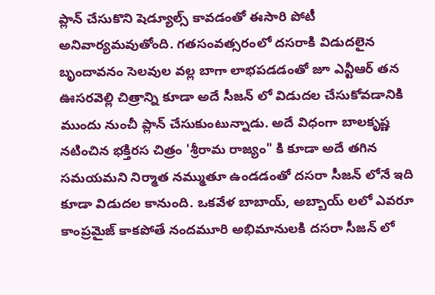ప్లాన్ చేసుకొని షెడ్యూల్స్ కావడంతో ఈసారి పోటీ అనివార్యమవుతోంది. గతసంవత్సరంలో దసరాకి విడుదలైన బృందావనం సెలవుల వల్ల బాగా లాభపడడంతో జూ ఎన్టీఆర్ తన ఊసరవెల్లి చిత్రాన్ని కూడా అదే సీజన్ లో విడుదల చేసుకోవడానికి ముందు నుంచీ ప్లాన్ చేసుకుంటున్నాడు. అదే విధంగా బాలకృష్ణ నటించిన భక్తిరస చిత్రం 'శ్రీరామ రాజ్యం" కి కూడా అదే తగిన సమయమని నిర్మాత నమ్ముతూ ఉండడంతో దసరా సీజన్ లోనే ఇది కూడా విడుదల కానుంది. ఒకవేళ బాబాయ్, అబ్బాయ్ లలో ఎవరూ కాంప్రమైజ్ కాకపోతే నందమూరి అభిమానులకి దసరా సీజన్ లో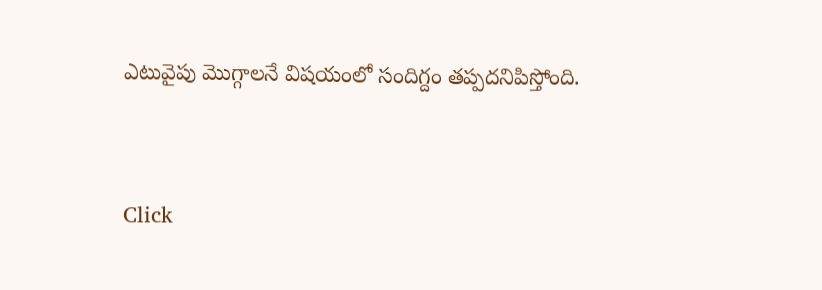ఎటువైపు మొగ్గాలనే విషయంలో సందిగ్దం తప్పదనిపిస్తోంది.


Click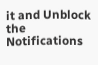it and Unblock the Notifications